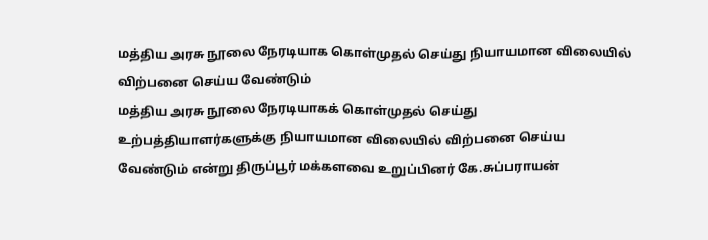மத்திய அரசு நூலை நேரடியாக கொள்முதல் செய்து நியாயமான விலையில் விற்பனை செய்ய வேண்டும்
மத்திய அரசு நூலை நேரடியாகக் கொள்முதல் செய்து உற்பத்தியாளர்களுக்கு நியாயமான விலையில் விற்பனை செய்ய வேண்டும் என்று திருப்பூர் மக்களவை உறுப்பினர் கே.சுப்பராயன்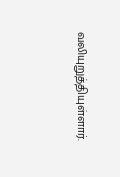வலியுறுத்தியுள்ளார்.